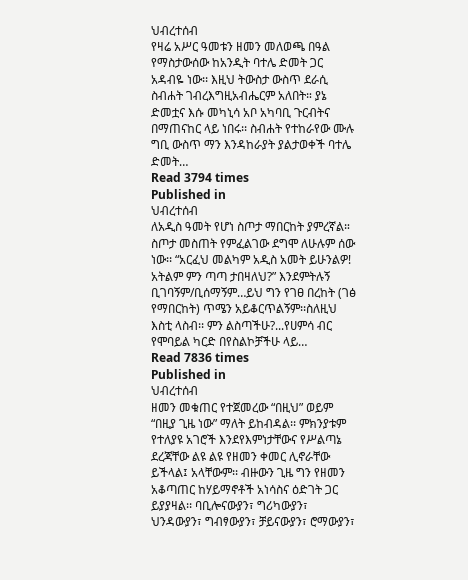ህብረተሰብ
የዛሬ አሥር ዓመቱን ዘመን መለወጫ በዓል የማስታውሰው ከአንዲት ባተሌ ድመት ጋር አዳብዬ ነው፡፡ እዚህ ትውስታ ውስጥ ደራሲ ስብሐት ገብረእግዚአብሔርም አለበት። ያኔ ድመቷና እሱ መካኒሳ አቦ አካባቢ ጉርብትና በማጠናከር ላይ ነበሩ፡፡ ስብሐት የተከራየው ሙሉ ግቢ ውስጥ ማን እንዳከራያት ያልታወቀች ባተሌ ድመት…
Read 3794 times
Published in
ህብረተሰብ
ለአዲስ ዓመት የሆነ ስጦታ ማበርከት ያምረኛል። ስጦታ መስጠት የምፈልገው ደግሞ ለሁሉም ሰው ነው፡፡ “አርፈህ መልካም አዲስ አመት ይሁንልዎ! አትልም ምን ጣጣ ታበዛለህ?” እንደምትሉኝ ቢገባኝም/ቢሰማኝም…ይህ ግን የገፀ በረከት (ገፅ የማበርከት) ጥሜን አይቆርጥልኝም፡፡ስለዚህ እስቲ ላስብ፡፡ ምን ልስጣችሁ?...የሀምሳ ብር የሞባይል ካርድ በየስልኮቻችሁ ላይ…
Read 7836 times
Published in
ህብረተሰብ
ዘመን መቁጠር የተጀመረው “በዚህ” ወይም “በዚያ ጊዜ ነው” ማለት ይከብዳል፡፡ ምክንያቱም የተለያዩ አገሮች እንደየእምነታቸውና የሥልጣኔ ደረጃቸው ልዩ ልዩ የዘመን ቀመር ሊኖራቸው ይችላል፤ አላቸውም፡፡ ብዙውን ጊዜ ግን የዘመን አቆጣጠር ከሃይማኖቶች አነሳስና ዕድገት ጋር ይያያዛል፡፡ ባቢሎናውያን፣ ግሪካውያን፣ ህንዳውያን፣ ግብፃውያን፣ ቻይናውያን፣ ሮማውያን፣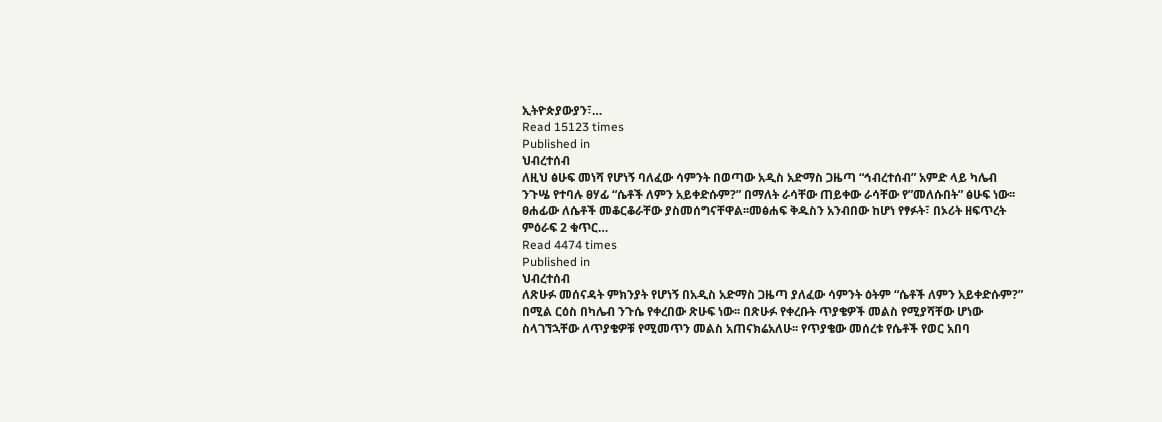ኢትዮጵያውያን፣…
Read 15123 times
Published in
ህብረተሰብ
ለዚህ ፅሁፍ መነሻ የሆነኝ ባለፈው ሳምንት በወጣው አዲስ አድማስ ጋዜጣ “ኅብረተሰብ” አምድ ላይ ካሌብ ንጉሤ የተባሉ ፀሃፊ “ሴቶች ለምን አይቀድሱም?” በማለት ራሳቸው ጠይቀው ራሳቸው የ”መለሱበት” ፅሁፍ ነው፡፡ ፀሐፊው ለሴቶች መቆርቆራቸው ያስመሰግናቸዋል፡፡መፅሐፍ ቅዱስን አንብበው ከሆነ የፃፉት፣ በኦሪት ዘፍጥረት ምዕራፍ 2 ቁጥር…
Read 4474 times
Published in
ህብረተሰብ
ለጽሁፉ መሰናዳት ምክንያት የሆነኝ በአዲስ አድማስ ጋዜጣ ያለፈው ሳምንት ዕትም “ሴቶች ለምን አይቀድሱም?” በሚል ርዕስ በካሌብ ንጉሴ የቀረበው ጽሁፍ ነው፡፡ በጽሁፉ የቀረቡት ጥያቄዎች መልስ የሚያሻቸው ሆነው ስላገኘኋቸው ለጥያቄዎቹ የሚመጥን መልስ አጠናክሬአለሁ፡፡ የጥያቄው መሰረቱ የሴቶች የወር አበባ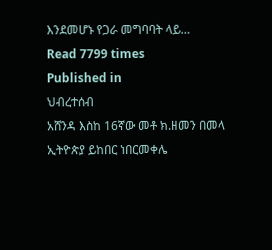እንደመሆኑ የጋራ መግባባት ላይ…
Read 7799 times
Published in
ህብረተሰብ
አሸንዳ እስከ 16ኛው መቶ ክ.ዘመን በመላ ኢትዮጵያ ይከበር ነበርመቀሌ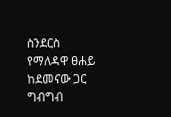ስንደርስ የማለዳዋ ፀሐይ ከደመናው ጋር ግብግብ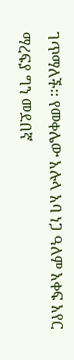ገጥማለች፡፡ የመቀሌው አሉላ አባ ነጋ ዓለም አቀፍ አየር ማረፍያ ግን መደበኛ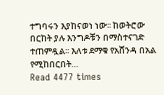ተግባሩን እያከናወነ ነው፡፡ ከወትሮው በርከት ያሉ እንግዶቹን በማስተናገድ ተጠምዷል፡፡ እለቱ ደማቁ የአሸንዳ በአል የሚከበርበት…
Read 4477 times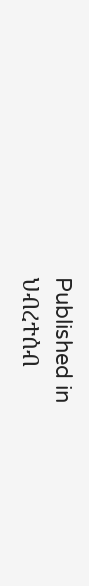Published in
ህብረተሰብ